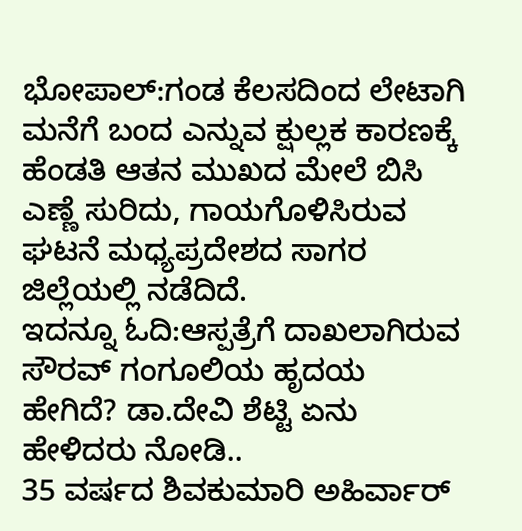ಭೋಪಾಲ್:ಗಂಡ ಕೆಲಸದಿಂದ ಲೇಟಾಗಿ ಮನೆಗೆ ಬಂದ ಎನ್ನುವ ಕ್ಷುಲ್ಲಕ ಕಾರಣಕ್ಕೆ ಹೆಂಡತಿ ಆತನ ಮುಖದ ಮೇಲೆ ಬಿಸಿ ಎಣ್ಣೆ ಸುರಿದು, ಗಾಯಗೊಳಿಸಿರುವ ಘಟನೆ ಮಧ್ಯಪ್ರದೇಶದ ಸಾಗರ ಜಿಲ್ಲೆಯಲ್ಲಿ ನಡೆದಿದೆ.
ಇದನ್ನೂ ಓದಿ:ಆಸ್ಪತ್ರೆಗೆ ದಾಖಲಾಗಿರುವ ಸೌರವ್ ಗಂಗೂಲಿಯ ಹೃದಯ ಹೇಗಿದೆ? ಡಾ.ದೇವಿ ಶೆಟ್ಟಿ ಏನು ಹೇಳಿದರು ನೋಡಿ..
35 ವರ್ಷದ ಶಿವಕುಮಾರಿ ಅಹಿರ್ವಾರ್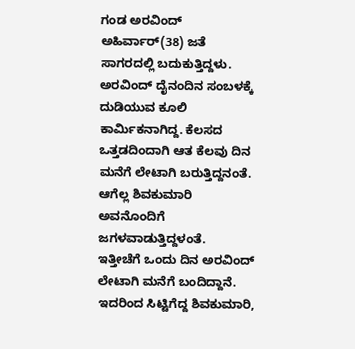ಗಂಡ ಅರವಿಂದ್ ಅಹಿರ್ವಾರ್(38) ಜತೆ ಸಾಗರದಲ್ಲಿ ಬದುಕುತ್ತಿದ್ದಳು. ಅರವಿಂದ್ ದೈನಂದಿನ ಸಂಬಳಕ್ಕೆ ದುಡಿಯುವ ಕೂಲಿ ಕಾರ್ಮಿಕನಾಗಿದ್ದ. ಕೆಲಸದ ಒತ್ತಡದಿಂದಾಗಿ ಆತ ಕೆಲವು ದಿನ ಮನೆಗೆ ಲೇಟಾಗಿ ಬರುತ್ತಿದ್ದನಂತೆ. ಆಗೆಲ್ಲ ಶಿವಕುಮಾರಿ ಅವನೊಂದಿಗೆ ಜಗಳವಾಡುತ್ತಿದ್ದಳಂತೆ.
ಇತ್ತೀಚೆಗೆ ಒಂದು ದಿನ ಅರವಿಂದ್ ಲೇಟಾಗಿ ಮನೆಗೆ ಬಂದಿದ್ದಾನೆ. ಇದರಿಂದ ಸಿಟ್ಟಿಗೆದ್ದ ಶಿವಕುಮಾರಿ,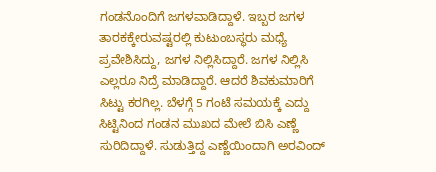ಗಂಡನೊಂದಿಗೆ ಜಗಳವಾಡಿದ್ದಾಳೆ. ಇಬ್ಬರ ಜಗಳ ತಾರಕಕ್ಕೇರುವಷ್ಟರಲ್ಲಿ ಕುಟುಂಬಸ್ಥರು ಮಧ್ಯೆ ಪ್ರವೇಶಿಸಿದ್ದು, ಜಗಳ ನಿಲ್ಲಿಸಿದ್ದಾರೆ. ಜಗಳ ನಿಲ್ಲಿಸಿ ಎಲ್ಲರೂ ನಿದ್ರೆ ಮಾಡಿದ್ದಾರೆ. ಆದರೆ ಶಿವಕುಮಾರಿಗೆ ಸಿಟ್ಟು ಕರಗಿಲ್ಲ. ಬೆಳಗ್ಗೆ 5 ಗಂಟೆ ಸಮಯಕ್ಕೆ ಎದ್ದು ಸಿಟ್ಟಿನಿಂದ ಗಂಡನ ಮುಖದ ಮೇಲೆ ಬಿಸಿ ಎಣ್ಣೆ ಸುರಿದಿದ್ದಾಳೆ. ಸುಡುತ್ತಿದ್ದ ಎಣ್ಣೆಯಿಂದಾಗಿ ಅರವಿಂದ್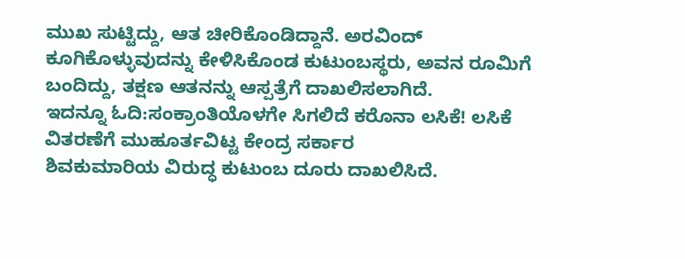ಮುಖ ಸುಟ್ಟಿದ್ದು, ಆತ ಚೀರಿಕೊಂಡಿದ್ದಾನೆ. ಅರವಿಂದ್ ಕೂಗಿಕೊಳ್ಳುವುದನ್ನು ಕೇಳಿಸಿಕೊಂಡ ಕುಟುಂಬಸ್ಥರು, ಅವನ ರೂಮಿಗೆ ಬಂದಿದ್ದು, ತಕ್ಷಣ ಆತನನ್ನು ಆಸ್ಪತ್ರೆಗೆ ದಾಖಲಿಸಲಾಗಿದೆ.
ಇದನ್ನೂ ಓದಿ:ಸಂಕ್ರಾಂತಿಯೊಳಗೇ ಸಿಗಲಿದೆ ಕರೊನಾ ಲಸಿಕೆ! ಲಸಿಕೆ ವಿತರಣೆಗೆ ಮುಹೂರ್ತವಿಟ್ಟ ಕೇಂದ್ರ ಸರ್ಕಾರ
ಶಿವಕುಮಾರಿಯ ವಿರುದ್ಧ ಕುಟುಂಬ ದೂರು ದಾಖಲಿಸಿದೆ.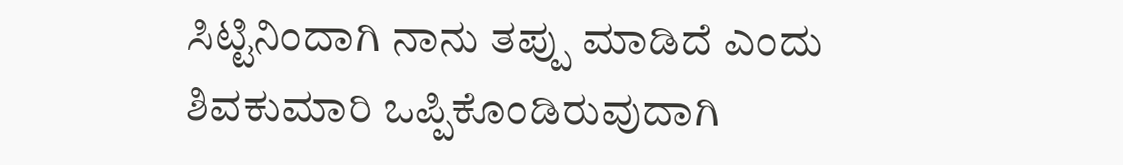ಸಿಟ್ಟಿನಿಂದಾಗಿ ನಾನು ತಪ್ಪು ಮಾಡಿದೆ ಎಂದು ಶಿವಕುಮಾರಿ ಒಪ್ಪಿಕೊಂಡಿರುವುದಾಗಿ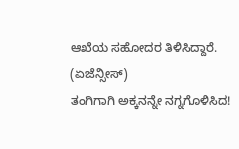ಆಖೆಯ ಸಹೋದರ ತಿಳಿಸಿದ್ದಾರೆ. (ಏಜೆನ್ಸೀಸ್)
ತಂಗಿಗಾಗಿ ಅಕ್ಕನನ್ನೇ ನಗ್ನಗೊಳಿಸಿದ!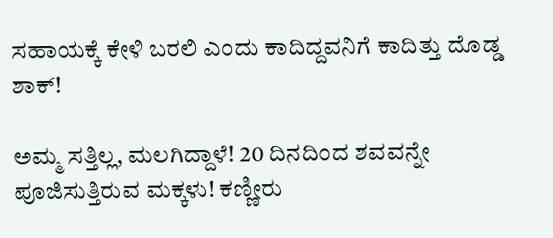ಸಹಾಯಕ್ಕೆ ಕೇಳಿ ಬರಲಿ ಎಂದು ಕಾದಿದ್ದವನಿಗೆ ಕಾದಿತ್ತು ದೊಡ್ಡ ಶಾಕ್!

ಅಮ್ಮ ಸತ್ತಿಲ್ಲ, ಮಲಗಿದ್ದಾಳೆ! 20 ದಿನದಿಂದ ಶವವನ್ನೇ ಪೂಜಿಸುತ್ತಿರುವ ಮಕ್ಕಳು! ಕಣ್ಣೀರು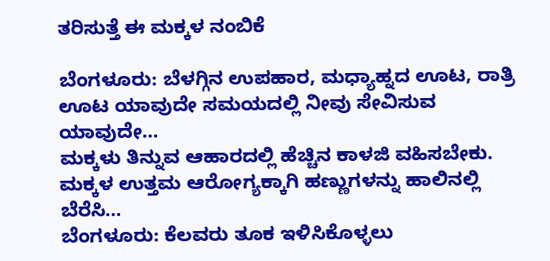ತರಿಸುತ್ತೆ ಈ ಮಕ್ಕಳ ನಂಬಿಕೆ

ಬೆಂಗಳೂರು: ಬೆಳಗ್ಗಿನ ಉಪಹಾರ, ಮಧ್ಯಾಹ್ನದ ಊಟ, ರಾತ್ರಿ ಊಟ ಯಾವುದೇ ಸಮಯದಲ್ಲಿ ನೀವು ಸೇವಿಸುವ ಯಾವುದೇ…
ಮಕ್ಕಳು ತಿನ್ನುವ ಆಹಾರದಲ್ಲಿ ಹೆಚ್ಚಿನ ಕಾಳಜಿ ವಹಿಸಬೇಕು. ಮಕ್ಕಳ ಉತ್ತಮ ಆರೋಗ್ಯಕ್ಕಾಗಿ ಹಣ್ಣುಗಳನ್ನು ಹಾಲಿನಲ್ಲಿ ಬೆರೆಸಿ…
ಬೆಂಗಳೂರು: ಕೆಲವರು ತೂಕ ಇಳಿಸಿಕೊಳ್ಳಲು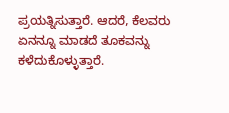ಪ್ರಯತ್ನಿಸುತ್ತಾರೆ. ಆದರೆ, ಕೆಲವರು ಏನನ್ನೂ ಮಾಡದೆ ತೂಕವನ್ನು ಕಳೆದುಕೊಳ್ಳುತ್ತಾರೆ.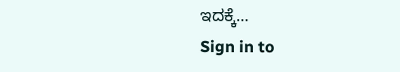ಇದಕ್ಕೆ…
Sign in to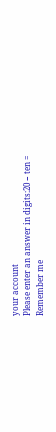your account
Please enter an answer in digits:20 − ten =
Remember me